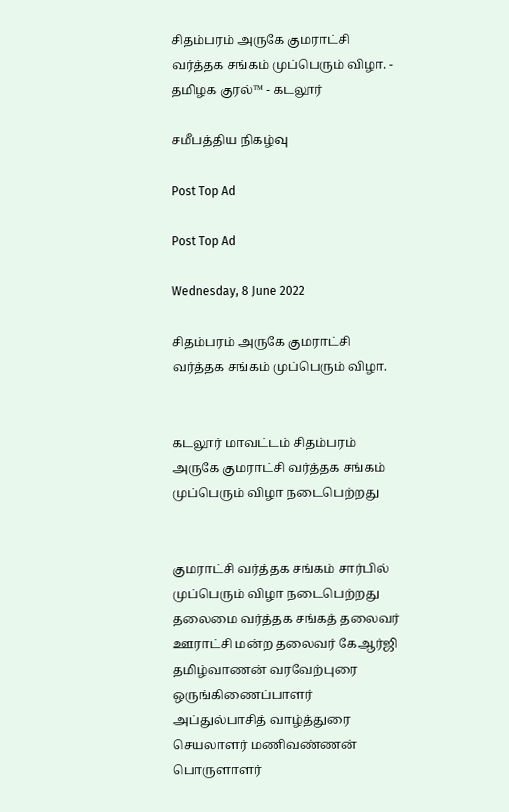சிதம்பரம் அருகே குமராட்சி வர்த்தக சங்கம் முப்பெரும் விழா. - தமிழக குரல்™ - கடலூர்

சமீபத்திய நிகழ்வு

Post Top Ad

Post Top Ad

Wednesday, 8 June 2022

சிதம்பரம் அருகே குமராட்சி வர்த்தக சங்கம் முப்பெரும் விழா.


கடலூர் மாவட்டம் சிதம்பரம் அருகே குமராட்சி வர்த்தக சங்கம் முப்பெரும் விழா நடைபெற்றது


குமராட்சி வர்த்தக சங்கம் சார்பில் முப்பெரும் விழா நடைபெற்றது தலைமை வர்த்தக சங்கத் தலைவர் ஊராட்சி மன்ற தலைவர் கேஆர்ஜி தமிழ்வாணன் வரவேற்புரை ஒருங்கிணைப்பாளர் அப்துல்பாசித் வாழ்த்துரை செயலாளர் மணிவண்ணன் பொருளாளர்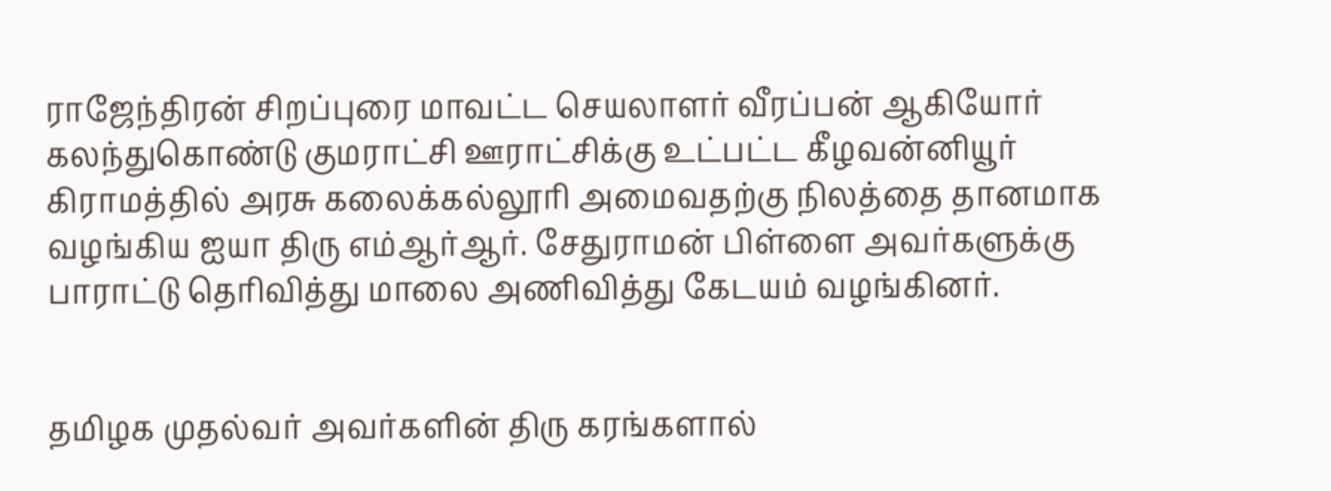ராஜேந்திரன் சிறப்புரை மாவட்ட செயலாளர் வீரப்பன் ஆகியோர் கலந்துகொண்டு குமராட்சி ஊராட்சிக்கு உட்பட்ட கீழவன்னியூர் கிராமத்தில் அரசு கலைக்கல்லூரி அமைவதற்கு நிலத்தை தானமாக வழங்கிய ஐயா திரு எம்ஆர்ஆர். சேதுராமன் பிள்ளை அவர்களுக்கு  பாராட்டு தெரிவித்து மாலை அணிவித்து கேடயம் வழங்கினர்.


தமிழக முதல்வர் அவர்களின் திரு கரங்களால்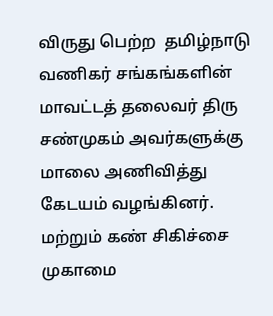விருது பெற்ற  தமிழ்நாடு வணிகர் சங்கங்களின் மாவட்டத் தலைவர் திரு சண்முகம் அவர்களுக்கு  மாலை அணிவித்து கேடயம் வழங்கினர். மற்றும் கண் சிகிச்சை முகாமை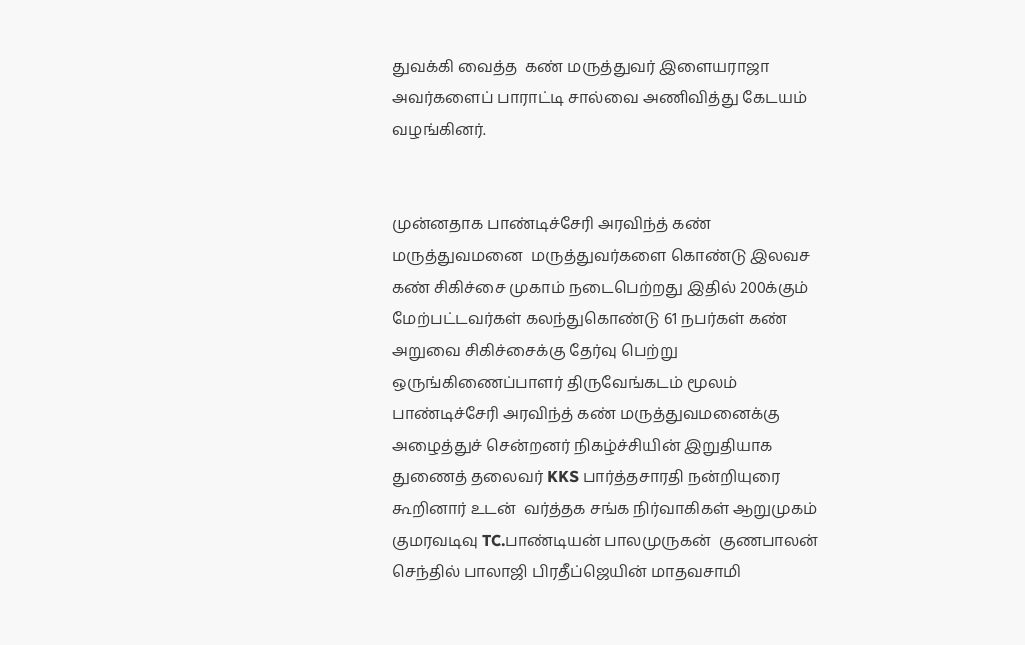துவக்கி வைத்த  கண் மருத்துவர் இளையராஜா அவர்களைப் பாராட்டி சால்வை அணிவித்து கேடயம் வழங்கினர்.


முன்னதாக பாண்டிச்சேரி அரவிந்த் கண் மருத்துவமனை  மருத்துவர்களை கொண்டு இலவச கண் சிகிச்சை முகாம் நடைபெற்றது இதில் 200க்கும் மேற்பட்டவர்கள் கலந்துகொண்டு 61 நபர்கள் கண் அறுவை சிகிச்சைக்கு தேர்வு பெற்று  ஒருங்கிணைப்பாளர் திருவேங்கடம் மூலம்  பாண்டிச்சேரி அரவிந்த் கண் மருத்துவமனைக்கு அழைத்துச் சென்றனர் நிகழ்ச்சியின் இறுதியாக  துணைத் தலைவர் KKS பார்த்தசாரதி நன்றியுரை கூறினார் உடன்  வர்த்தக சங்க நிர்வாகிகள் ஆறுமுகம் குமரவடிவு TC.பாண்டியன் பாலமுருகன்  குணபாலன்  செந்தில் பாலாஜி பிரதீப்ஜெயின் மாதவசாமி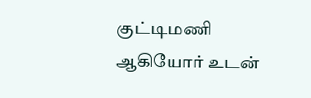குட்டிமணி ஆகியோர் உடன்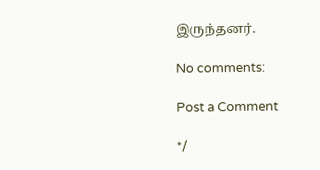இருந்தனர்.

No comments:

Post a Comment

*/